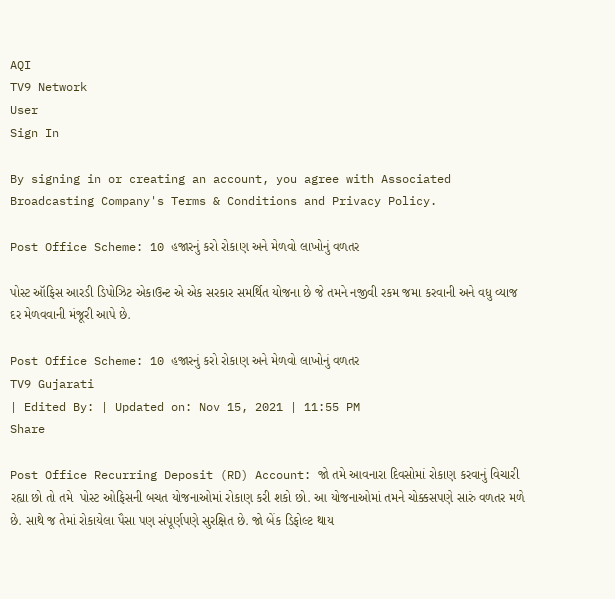AQI
TV9 Network
User
Sign In

By signing in or creating an account, you agree with Associated Broadcasting Company's Terms & Conditions and Privacy Policy.

Post Office Scheme: 10 હજારનું કરો રોકાણ અને મેળવો લાખોનું વળતર

પોસ્ટ ઑફિસ આરડી ડિપોઝિટ એકાઉન્ટ એ એક સરકાર સમર્થિત યોજના છે જે તમને નજીવી રકમ જમા કરવાની અને વધુ વ્યાજ દર મેળવવાની મંજૂરી આપે છે.

Post Office Scheme: 10 હજારનું કરો રોકાણ અને મેળવો લાખોનું વળતર
TV9 Gujarati
| Edited By: | Updated on: Nov 15, 2021 | 11:55 PM
Share

Post Office Recurring Deposit (RD) Account: જો તમે આવનારા દિવસોમાં રોકાણ કરવાનું વિચારી રહ્યા છો તો તમે  પોસ્ટ ઓફિસની બચત યોજનાઓમાં રોકાણ કરી શકો છો. આ યોજનાઓમાં તમને ચોક્કસપણે સારું વળતર મળે છે. સાથે જ તેમાં રોકાયેલા પૈસા પણ સંપૂર્ણપણે સુરક્ષિત છે. જો બેંક ડિફોલ્ટ થાય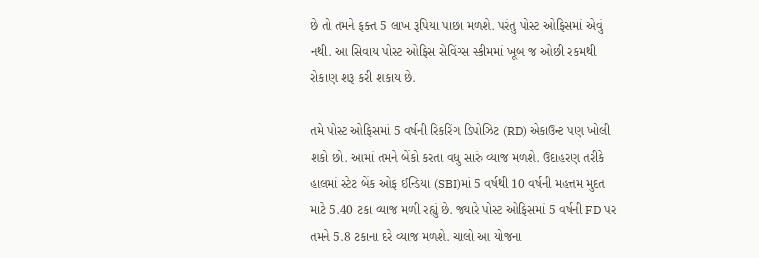છે તો તમને ફક્ત 5 લાખ રૂપિયા પાછા મળશે. પરંતુ પોસ્ટ ઓફિસમાં એવું નથી. આ સિવાય પોસ્ટ ઓફિસ સેવિંગ્સ સ્કીમમાં ખૂબ જ ઓછી રકમથી રોકાણ શરૂ કરી શકાય છે.

તમે પોસ્ટ ઓફિસમાં 5 વર્ષની રિકરિંગ ડિપોઝિટ (RD) એકાઉન્ટ પણ ખોલી શકો છો. આમાં તમને બેંકો કરતા વધુ સારું વ્યાજ મળશે. ઉદાહરણ તરીકે હાલમાં સ્ટેટ બેંક ઓફ ઈન્ડિયા (SBI)માં 5 વર્ષથી 10 વર્ષની મહત્તમ મુદત માટે 5.40 ટકા વ્યાજ મળી રહ્યું છે. જ્યારે પોસ્ટ ઓફિસમાં 5 વર્ષની FD પર તમને 5.8 ટકાના દરે વ્યાજ મળશે. ચાલો આ યોજના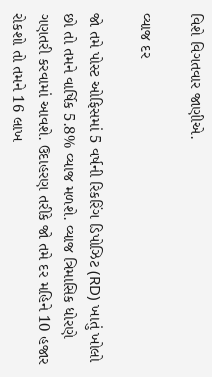વિશે વિગતવાર જાણીએ.

વ્યાજ દર

જો તમે પોસ્ટ ઓફિસમાં 5 વર્ષની રિકરિંગ ડિપોઝિટ (RD) ખાતું ખોલો છો તો તમને વાર્ષિક 5.8% વ્યાજ મળશે. વ્યાજ ત્રિમાસિક ધોરણે ગણતરી કરવામાં આવશે. ઉદાહરણ તરીકે જો તમે દર મહિને 10 હજાર રોકશો તો તમને 16 લાખ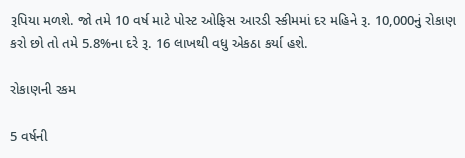રૂપિયા મળશે. જો તમે 10 વર્ષ માટે પોસ્ટ ઓફિસ આરડી સ્કીમમાં દર મહિને રૂ. 10,000નું રોકાણ કરો છો તો તમે 5.8%ના દરે રૂ. 16 લાખથી વધુ એકઠા કર્યા હશે.

રોકાણની રકમ

5 વર્ષની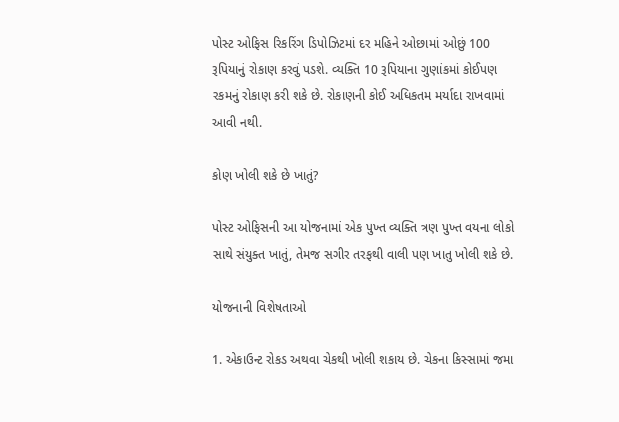પોસ્ટ ઓફિસ રિકરિંગ ડિપોઝિટમાં દર મહિને ઓછામાં ઓછું 100 રૂપિયાનું રોકાણ કરવું પડશે. વ્યક્તિ 10 રૂપિયાના ગુણાંકમાં કોઈપણ રકમનું રોકાણ કરી શકે છે. રોકાણની કોઈ અધિકતમ મર્યાદા રાખવામાં આવી નથી.

કોણ ખોલી શકે છે ખાતું?

પોસ્ટ ઓફિસની આ યોજનામાં એક પુખ્ત વ્યક્તિ ત્રણ પુખ્ત વયના લોકો સાથે સંયુક્ત ખાતું, તેમજ સગીર તરફથી વાલી પણ ખાતુ ખોલી શકે છે.

યોજનાની વિશેષતાઓ

1. એકાઉન્ટ રોકડ અથવા ચેકથી ખોલી શકાય છે. ચેકના કિસ્સામાં જમા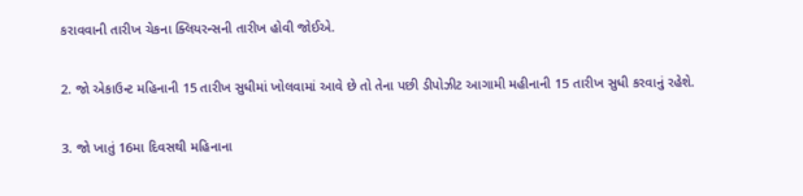કરાવવાની તારીખ ચેકના ક્લિયરન્સની તારીખ હોવી જોઈએ.

2. જો એકાઉન્ટ મહિનાની 15 તારીખ સુધીમાં ખોલવામાં આવે છે તો તેના પછી ડીપોઝીટ આગામી મહીનાની 15 તારીખ સુધી કરવાનું રહેશે.

3. જો ખાતું 16મા દિવસથી મહિનાના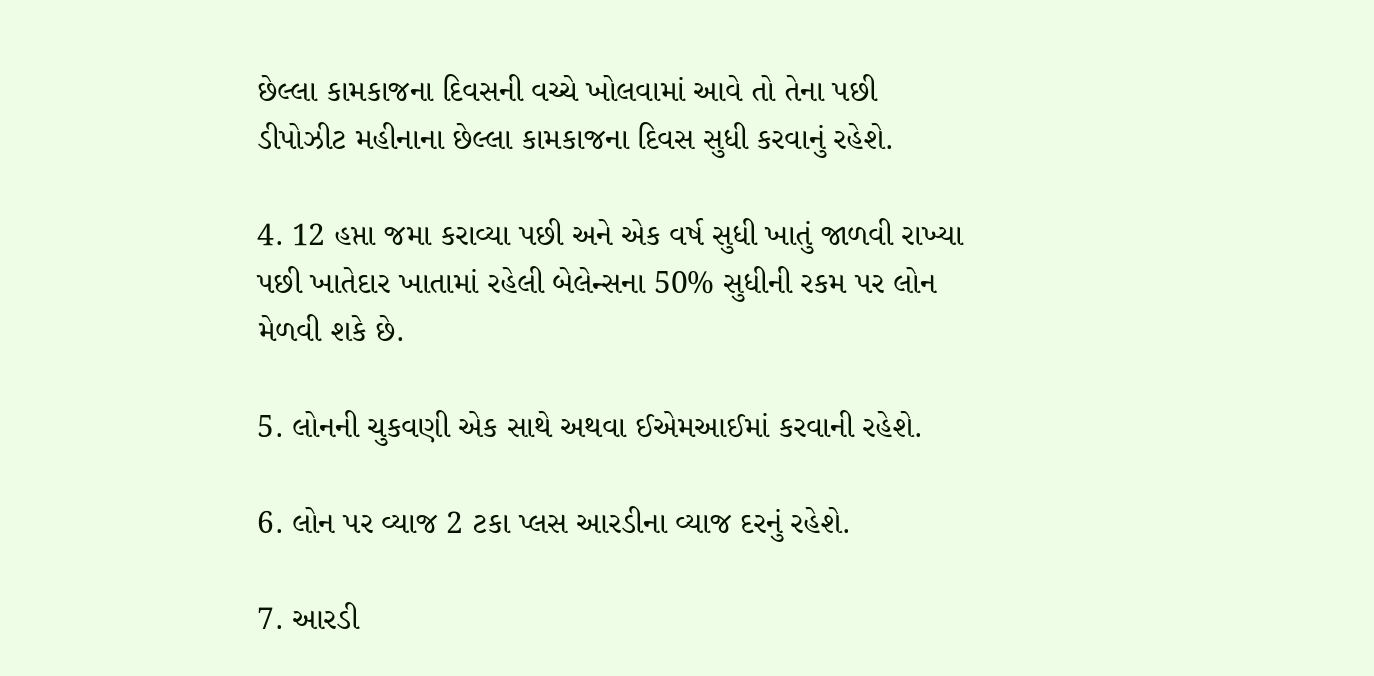છેલ્લા કામકાજના દિવસની વચ્ચે ખોલવામાં આવે તો તેના પછી ડીપોઝીટ મહીનાના છેલ્લા કામકાજના દિવસ સુધી કરવાનું રહેશે.

4. 12 હપ્તા જમા કરાવ્યા પછી અને એક વર્ષ સુધી ખાતું જાળવી રાખ્યા પછી ખાતેદાર ખાતામાં રહેલી બેલેન્સના 50% સુધીની રકમ પર લોન મેળવી શકે છે.

5. લોનની ચુકવણી એક સાથે અથવા ઈએમઆઈમાં કરવાની રહેશે.

6. લોન પર વ્યાજ 2 ટકા પ્લસ આરડીના વ્યાજ દરનું રહેશે.

7. આરડી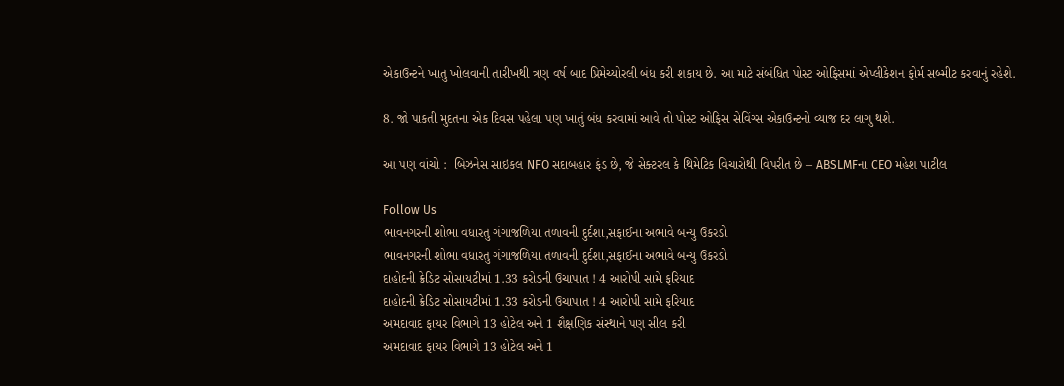એકાઉન્ટને ખાતુ ખોલવાની તારીખથી ત્રણ વર્ષ બાદ પ્રિમેચ્યોરલી બંધ કરી શકાય છે. આ માટે સંબંધિત પોસ્ટ ઓફિસમાં એપ્લીકેશન ફોર્મ સબ્મીટ કરવાનું રહેશે.

8. જો પાકતી મુદતના એક દિવસ પહેલા પણ ખાતું બંધ કરવામાં આવે તો પોસ્ટ ઓફિસ સેવિંગ્સ એકાઉન્ટનો વ્યાજ દર લાગુ થશે.

આ પણ વાંચો :  બિઝનેસ સાઇકલ NFO સદાબહાર ફંડ છે, જે સેક્ટરલ કે થિમેટિક વિચારોથી વિપરીત છે – ABSLMFના CEO મહેશ પાટીલ

Follow Us
ભાવનગરની શોભા વધારતુ ગંગાજળિયા તળાવની દુર્દશા,સફાઈના અભાવે બન્યુ ઉકરડો
ભાવનગરની શોભા વધારતુ ગંગાજળિયા તળાવની દુર્દશા,સફાઈના અભાવે બન્યુ ઉકરડો
દાહોદની ક્રેડિટ સોસાયટીમાં 1.33 કરોડની ઉચાપાત ! 4 આરોપી સામે ફરિયાદ
દાહોદની ક્રેડિટ સોસાયટીમાં 1.33 કરોડની ઉચાપાત ! 4 આરોપી સામે ફરિયાદ
અમદાવાદ ફાયર વિભાગે 13 હોટેલ અને 1 શૈક્ષણિક સંસ્થાને પણ સીલ કરી
અમદાવાદ ફાયર વિભાગે 13 હોટેલ અને 1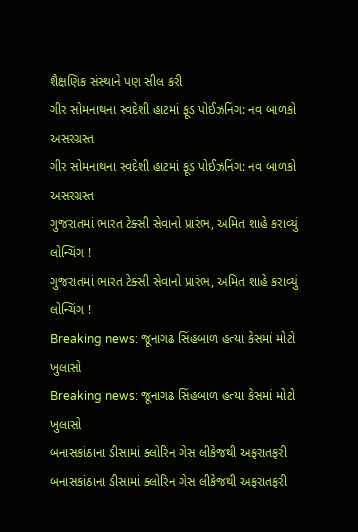શૈક્ષણિક સંસ્થાને પણ સીલ કરી
ગીર સોમનાથના સ્વદેશી હાટમાં ફૂડ પોઈઝનિંગ: નવ બાળકો અસરગ્રસ્ત
ગીર સોમનાથના સ્વદેશી હાટમાં ફૂડ પોઈઝનિંગ: નવ બાળકો અસરગ્રસ્ત
ગુજરાતમાં ભારત ટેક્સી સેવાનો પ્રારંભ, અમિત શાહે કરાવ્યું લોન્ચિંગ !
ગુજરાતમાં ભારત ટેક્સી સેવાનો પ્રારંભ, અમિત શાહે કરાવ્યું લોન્ચિંગ !
Breaking news: જૂનાગઢ સિંહબાળ હત્યા કેસમાં મોટો ખુલાસો
Breaking news: જૂનાગઢ સિંહબાળ હત્યા કેસમાં મોટો ખુલાસો
બનાસકાંઠાના ડીસામાં ક્લોરિન ગેસ લીકેજથી અફરાતફરી
બનાસકાંઠાના ડીસામાં ક્લોરિન ગેસ લીકેજથી અફરાતફરી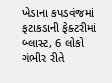ખેડાના કપડવંજમાં ફટાકડાની ફેક્ટરીમાં બ્લાસ્ટ, 6 લોકો ગંભીર રીતે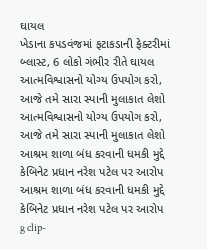ઘાયલ
ખેડાના કપડવંજમાં ફટાકડાની ફેક્ટરીમાં બ્લાસ્ટ, 6 લોકો ગંભીર રીતે ઘાયલ
આત્મવિશ્વાસનો યોગ્ય ઉપયોગ કરો, આજે તમે સારા સ્પાની મુલાકાત લેશો
આત્મવિશ્વાસનો યોગ્ય ઉપયોગ કરો, આજે તમે સારા સ્પાની મુલાકાત લેશો
આશ્રમ શાળા બંધ કરવાની ધમકી મુદ્દે કેબિનેટ પ્રધાન નરેશ પટેલ પર આરોપ
આશ્રમ શાળા બંધ કરવાની ધમકી મુદ્દે કેબિનેટ પ્રધાન નરેશ પટેલ પર આરોપ
g clip-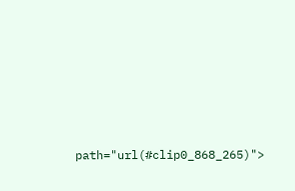path="url(#clip0_868_265)">